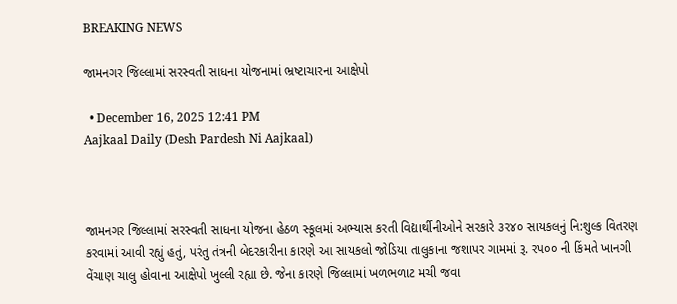BREAKING NEWS

જામનગર જિલ્લામાં સરસ્વતી સાધના યોજનામાં ભ્રષ્ટાચારના આક્ષેપો

  • December 16, 2025 12:41 PM
Aajkaal Daily (Desh Pardesh Ni Aajkaal)



જામનગર જિલ્લામાં સરસ્વતી સાધના યોજના હેઠળ સ્કૂલમાં અભ્યાસ કરતી વિદ્યાર્થીનીઓને સરકારે ૩ર૪૦ સાયકલનું નિ:શુલ્ક વિતરણ કરવામાં આવી રહ્યું હતું, પરંતુ તંત્રની બેદરકારીના કારણે આ સાયકલો જોડિયા તાલુકાના જશાપર ગામમાં રૂ. રપ૦૦ ની કિંમતે ખાનગી વેંચાણ ચાલુ હોવાના આક્ષેપો ખુલ્લી રહ્યા છે. જેના કારણે જિલ્લામાં ખળભળાટ મચી જવા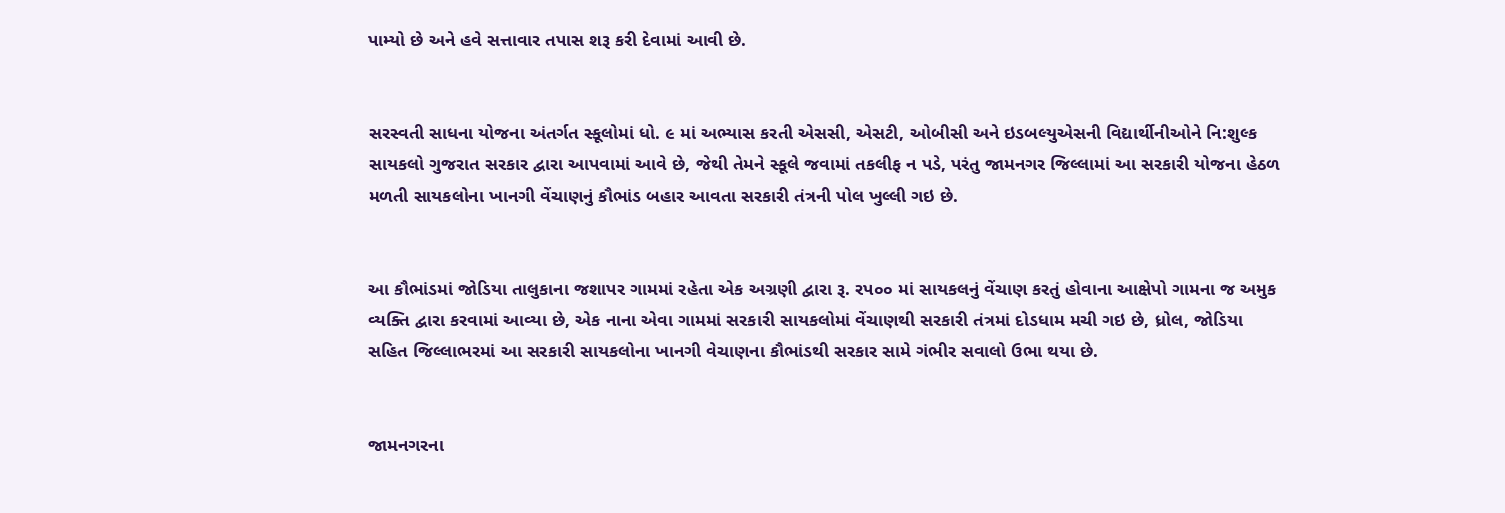પામ્યો છે અને હવે સત્તાવાર તપાસ શરૂ કરી દેવામાં આવી છે.


સરસ્વતી સાધના યોજના અંતર્ગત સ્કૂલોમાં ધો. ૯ માં અભ્યાસ કરતી એસસી, એસટી, ઓબીસી અને ઇડબલ્યુએસની વિદ્યાર્થીનીઓને નિ:શુલ્ક સાયકલો ગુજરાત સરકાર દ્વારા આપવામાં આવે છે, જેથી તેમને સ્કૂલે જવામાં તકલીફ ન પડે, પરંતુ જામનગર જિલ્લામાં આ સરકારી યોજના હેઠળ મળતી સાયકલોના ખાનગી વેંચાણનું કૌભાંડ બહાર આવતા સરકારી તંત્રની પોલ ખુલ્લી ગઇ છે.


આ કૌભાંડમાં જોડિયા તાલુકાના જશાપર ગામમાં રહેતા એક અગ્રણી દ્વારા રૂ. રપ૦૦ માં સાયકલનું વેંચાણ કરતું હોવાના આક્ષેપો ગામના જ અમુક વ્યક્તિ દ્વારા કરવામાં આવ્યા છે, એક નાના એવા ગામમાં સરકારી સાયકલોમાં વેંચાણથી સરકારી તંત્રમાં દોડધામ મચી ગઇ છે, ધ્રોલ, જોડિયા સહિત જિલ્લાભરમાં આ સરકારી સાયકલોના ખાનગી વેચાણના કૌભાંડથી સરકાર સામે ગંભીર સવાલો ઉભા થયા છે.


જામનગરના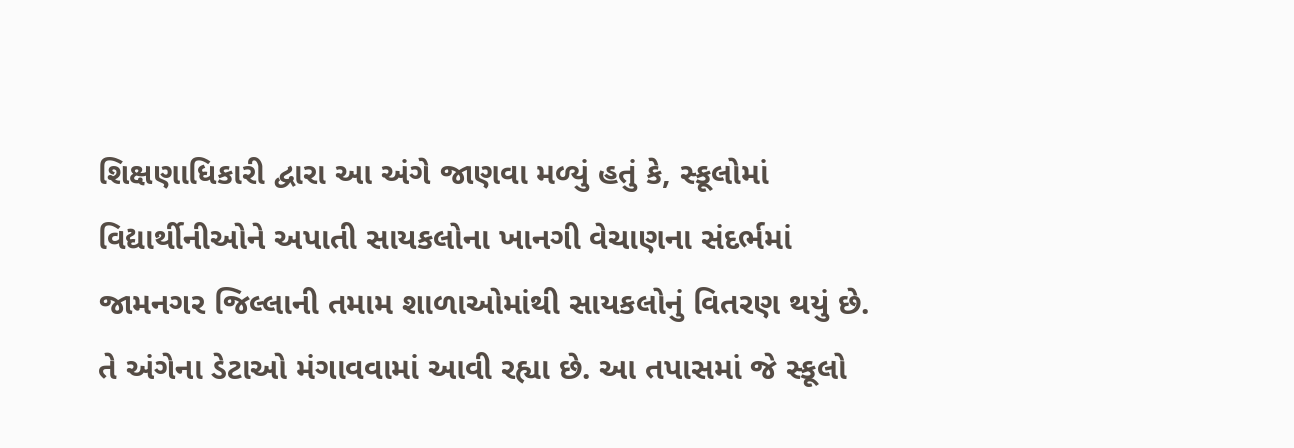શિક્ષણાધિકારી દ્વારા આ અંગે જાણવા મળ્યું હતું કે, સ્કૂલોમાં વિદ્યાર્થીનીઓને અપાતી સાયકલોના ખાનગી વેચાણના સંદર્ભમાં જામનગર જિલ્લાની તમામ શાળાઓમાંથી સાયકલોનું વિતરણ થયું છે. તે અંગેના ડેટાઓ મંગાવવામાં આવી રહ્યા છે. આ તપાસમાં જે સ્કૂલો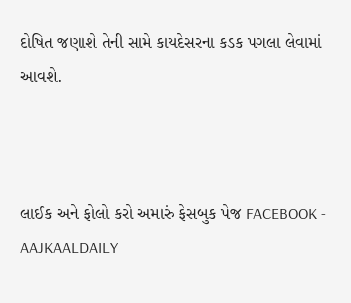દોષિત જણાશે તેની સામે કાયદેસરના કડક પગલા લેવામાં આવશે.



લાઈક અને ફોલો કરો અમારું ફેસબુક પેજ FACEBOOK - AAJKAALDAILY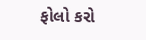ફોલો કરો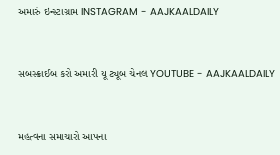અમારું ઇન્સ્ટાગ્રામ INSTAGRAM - AAJKAALDAILY


સબસ્ક્રાઈબ કરો અમારી યૂ ટ્યૂબ ચેનલ YOUTUBE - AAJKAALDAILY


મહત્વના સમાચારો આપના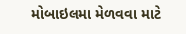મોબાઇલમા મેળવવા માટે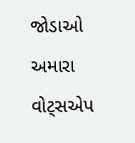જોડાઓ અમારા વોટ્સએપ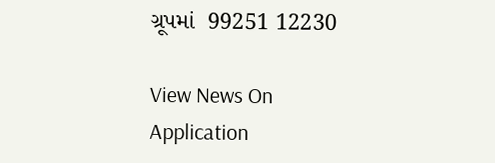ગ્રૂપમાં  99251 12230

View News On Application